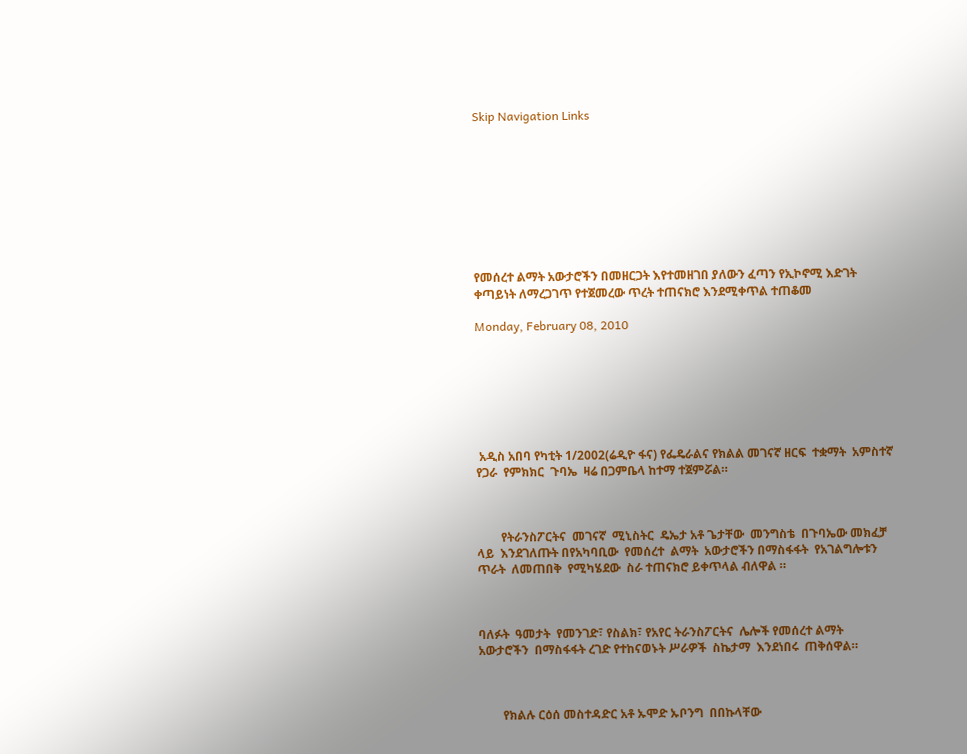Skip Navigation Links









የመሰረተ ልማት አውታሮችን በመዘርጋት እየተመዘገበ ያለውን ፈጣን የኢኮኖሚ እድገት ቀጣይነት ለማረጋገጥ የተጀመረው ጥረት ተጠናክሮ እንደሚቀጥል ተጠቆመ

Monday, February 08, 2010







 አዲስ አበባ የካቲት 1/2002(ሬዲዮ ፋና) የፌዴራልና የክልል መገናኛ ዘርፍ  ተቋማት  አምስተኛ  የጋራ  የምክክር  ጉባኤ  ዛሬ በጋምቤላ ከተማ ተጀምሯል።



        የትራንስፖርትና  መገናኛ  ሚኒስትር  ዴኤታ አቶ ጌታቸው  መንግስቴ  በጉባኤው መክፈቻ  ላይ  እንደገለጡት በየአካባቢው  የመሰረተ  ልማት  አውታሮችን በማስፋፋት  የአገልግሎቱን  ጥራት  ለመጠበቅ  የሚካሄደው  ስራ ተጠናክሮ ይቀጥላል ብለዋል ።



ባለፉት  ዓመታት  የመንገድ፣ የስልክ፣ የአየር ትራንስፖርትና  ሌሎች የመሰረተ ልማት አውታሮችን  በማስፋፋት ረገድ የተከናወኑት ሥራዎች  ስኬታማ  እንደነበሩ  ጠቅሰዋል።



        የክልሉ ርዕሰ መስተዳድር አቶ ኡሞድ ኡቦንግ  በበኩላቸው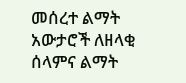መሰረተ ልማት አውታሮች ለዘላቂ  ሰላምና ልማት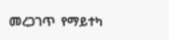መረጋገጥ  የማይተካ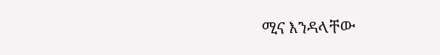ሚና እንዳላቸው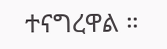ተናግረዋል ።